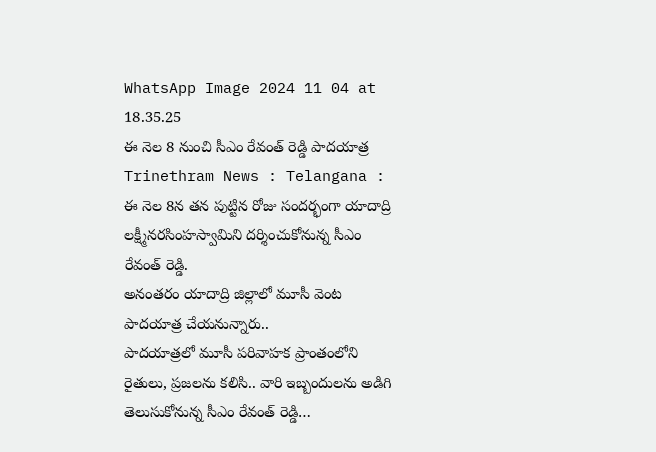WhatsApp Image 2024 11 04 at 18.35.25
ఈ నెల 8 నుంచి సీఎం రేవంత్ రెడ్డి పాదయాత్ర
Trinethram News : Telangana : ఈ నెల 8న తన పుట్టిన రోజు సందర్భంగా యాదాద్రి లక్ష్మీనరసింహస్వామిని దర్శించుకోనున్న సీఎం రేవంత్ రెడ్డి.
అనంతరం యాదాద్రి జిల్లాలో మూసీ వెంట పాదయాత్ర చేయనున్నారు..
పాదయాత్రలో మూసీ పరివాహక ప్రాంతంలోని రైతులు, ప్రజలను కలిసి.. వారి ఇబ్బందులను అడిగి తెలుసుకోనున్న సీఎం రేవంత్ రెడ్డి…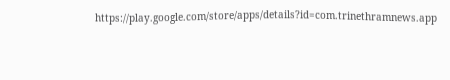https://play.google.com/store/apps/details?id=com.trinethramnews.app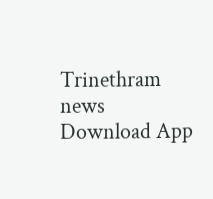Trinethram news
Download App